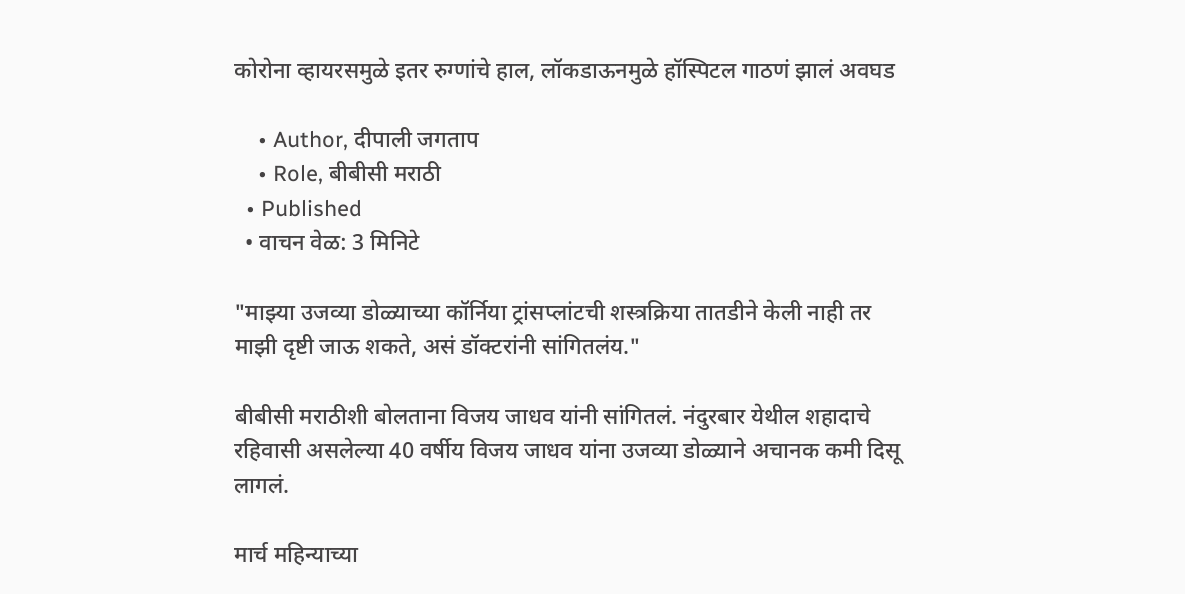कोरोना व्हायरसमुळे इतर रुग्णांचे हाल, लॉकडाऊनमुळे हॉस्पिटल गाठणं झालं अवघड

    • Author, दीपाली जगताप
    • Role, बीबीसी मराठी
  • Published
  • वाचन वेळ: 3 मिनिटे

"माझ्या उजव्या डोळ्याच्या कॉर्निया ट्रांसप्लांटची शस्त्रक्रिया तातडीने केली नाही तर माझी दृष्टी जाऊ शकते, असं डॉक्टरांनी सांगितलंय."

बीबीसी मराठीशी बोलताना विजय जाधव यांनी सांगितलं. नंदुरबार येथील शहादाचे रहिवासी असलेल्या 40 वर्षीय विजय जाधव यांना उजव्या डोळ्याने अचानक कमी दिसू लागलं.

मार्च महिन्याच्या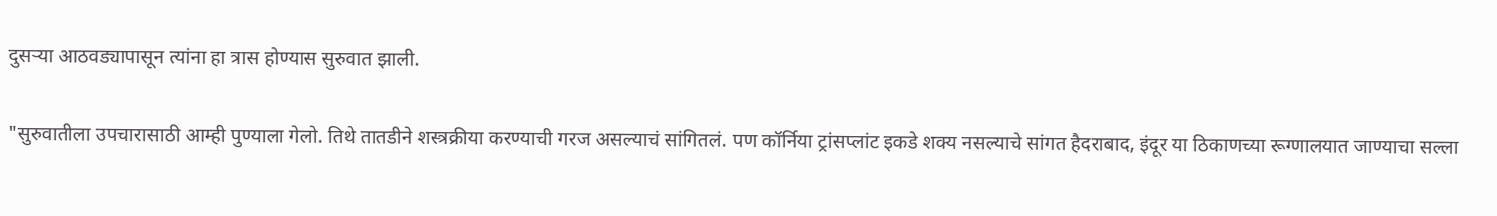दुसऱ्या आठवड्यापासून त्यांना हा त्रास होण्यास सुरुवात झाली.

"सुरुवातीला उपचारासाठी आम्ही पुण्याला गेलो. तिथे तातडीने शस्त्रक्रीया करण्याची गरज असल्याचं सांगितलं. पण कॉर्निया ट्रांसप्लांट इकडे शक्य नसल्याचे सांगत हैदराबाद, इंदूर या ठिकाणच्या रूग्णालयात जाण्याचा सल्ला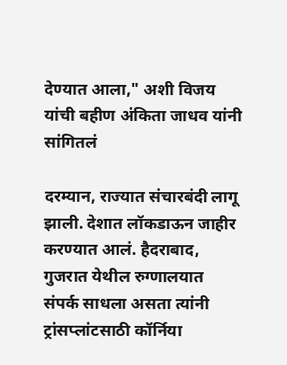देण्यात आला," अशी विजय यांची बहीण अंकिता जाधव यांनी सांगितलं

दरम्यान, राज्यात संचारबंदी लागू झाली. देशात लॉकडाऊन जाहीर करण्यात आलं. हैदराबाद, गुजरात येथील रुग्णालयात संपर्क साधला असता त्यांनी ट्रांसप्लांटसाठी कॉर्निया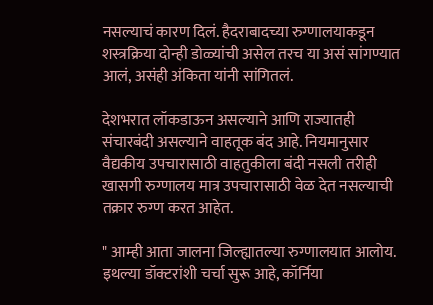नसल्याचं कारण दिलं. हैदराबादच्या रुग्णालयाकडून शस्त्रक्रिया दोन्ही डोळ्यांची असेल तरच या असं सांगण्यात आलं, असंही अंकिता यांनी सांगितलं.

देशभरात लॉकडाऊन असल्याने आणि राज्यातही संचारबंदी असल्याने वाहतूक बंद आहे. नियमानुसार वैद्यकीय उपचारासाठी वाहतुकीला बंदी नसली तरीही खासगी रुग्णालय मात्र उपचारासाठी वेळ देत नसल्याची तक्रार रुग्ण करत आहेत.

" आम्ही आता जालना जिल्ह्यातल्या रुग्णालयात आलोय. इथल्या डॉक्टरांशी चर्चा सुरू आहे, कॉर्निया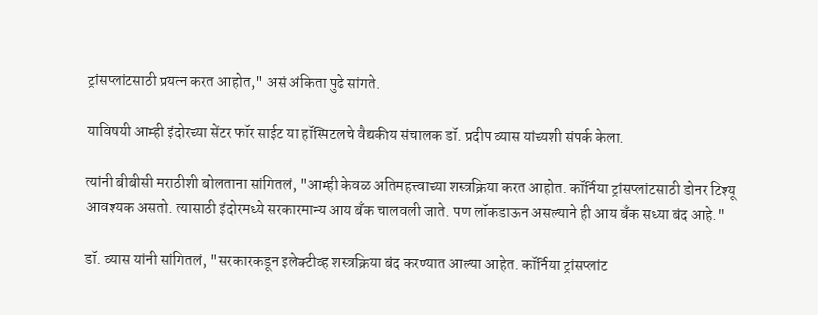ट्रांसप्लांटसाठी प्रयत्न करत आहोत," असं अंकिता पुढे सांगते.

याविषयी आम्ही इंदोरच्या सेंटर फॉर साईट या हॉस्पिटलचे वैद्यकीय संचालक डॉ. प्रदीप व्यास यांच्यशी संपर्क केला.

त्यांनी बीबीसी मराठीशी बोलताना सांगितलं, "आम्ही केवळ अतिमहत्त्वाच्या शस्त्रक्रिया करत आहोत. कॉर्निया ट्रांसप्लांटसाठी डोनर टिश्यू आवश्यक असतो. त्यासाठी इंदोरमध्ये सरकारमान्य आय बँक चालवली जाते. पण लॉकडाऊन असल्याने ही आय बँक सध्या बंद आहे."

डॉ. व्यास यांनी सांगितलं, "सरकारकडून इलेक्टीव्ह शस्त्रक्रिया बंद करण्यात आल्या आहेत. कॉर्निया ट्रांसप्लांट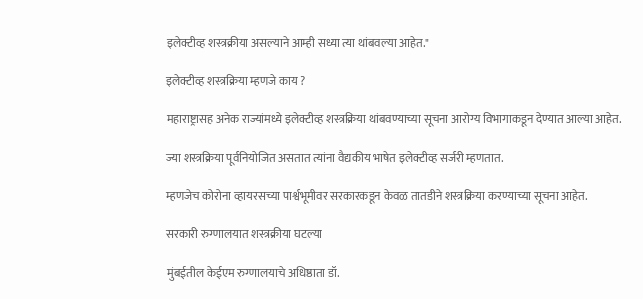इलेक्टीव्ह शस्त्रक्रीया असल्याने आम्ही सध्या त्या थांबवल्या आहेत."

इलेक्टीव्ह शस्त्रक्रिया म्हणजे काय ?

महाराष्ट्रासह अनेक राज्यांमध्ये इलेक्टीव्ह शस्त्रक्रिया थांबवण्याच्या सूचना आरोग्य विभागाकडून देण्यात आल्या आहेत.

ज्या शस्त्रक्रिया पूर्वनियोजित असतात त्यांना वैद्यकीय भाषेत इलेक्टीव्ह सर्जरी म्हणतात.

म्हणजेच कोरोना व्हायरसच्या पार्श्वभूमीवर सरकारकडून केवळ तातडीने शस्त्रक्रिया करण्याच्या सूचना आहेत.

सरकारी रुग्णालयात शस्त्रक्रीया घटल्या

मुंबईतील केईएम रुग्णालयाचे अधिष्ठाता डॉ.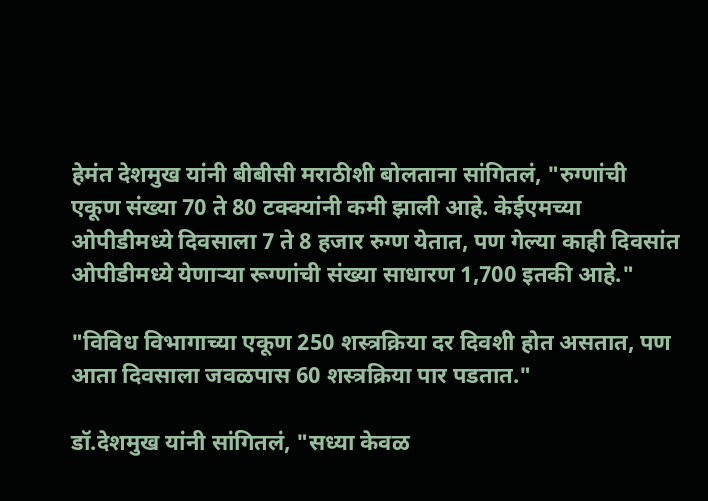हेमंत देशमुख यांनी बीबीसी मराठीशी बोलताना सांगितलं, "रुग्णांची एकूण संख्या 70 ते 80 टक्क्यांनी कमी झाली आहे. केईएमच्या ओपीडीमध्ये दिवसाला 7 ते 8 हजार रुग्ण येतात, पण गेल्या काही दिवसांत ओपीडीमध्ये येणाऱ्या रूग्णांची संख्या साधारण 1,700 इतकी आहे."

"विविध विभागाच्या एकूण 250 शस्त्रक्रिया दर दिवशी होत असतात, पण आता दिवसाला जवळपास 60 शस्त्रक्रिया पार पडतात."

डॉ.देशमुख यांनी सांगितलं, "सध्या केवळ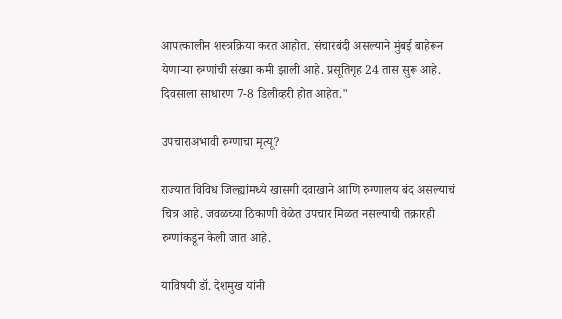आपत्कालीन शस्त्रक्रिया करत आहोत. संचारबंदी असल्याने मुंबई बाहेरून येणाऱ्या रुग्णांची संख्या कमी झाली आहे. प्रसूतिगृह 24 तास सुरू आहे. दिवसाला साधारण 7-8 डिलीव्हरी होत आहेत."

उपचाराअभावी रुग्णाचा मृत्यू?

राज्यात विविध जिल्ह्यांमध्ये खासगी दवाखाने आणि रुग्णालय बंद असल्याचं चित्र आहे. जवळच्या ठिकाणी वेळेत उपचार मिळत नसल्याची तक्रारही रुग्णांकडून केली जात आहे.

याविषयी डॉ. देशमुख यांनी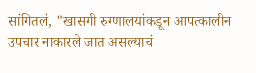सांगितलं, "खासगी रुग्णालयांकडून आपत्कालीन उपचार नाकारले जात असल्याचं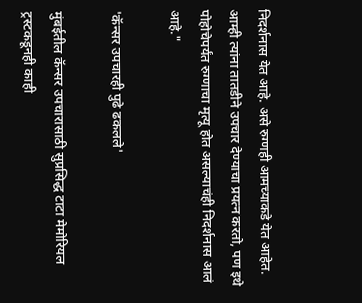निदर्शनास येत आहे. असे रुग्णही आमच्याकडे येत आहेत. आम्ही त्यांना तातडीने उपचार देण्याचा प्रयत्न करतो, पण इथे पोहोचेपर्यंत रुग्णाचा मृत्यू होत असल्याचंही निदर्शनास आलं आहे."

'कॅन्सर उपचारही पुढे ढकलले'

मुंबईतील कॅन्सर उपचारासाठी सुप्रसिद्ध टाटा मेमोरियल ट्रस्टकडूनही काही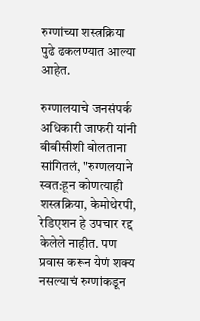रुग्णांच्या शस्त्रक्रिया पुढे ढकलण्यात आल्या आहेत.

रुग्णालयाचे जनसंपर्क अधिकारी जाफरी यांनी बीबीसीशी बोलताना सांगितलं, "रुग्णलयाने स्वत:हून कोणत्याही शस्त्रक्रिया, केमोथेरपी, रेडिएशन हे उपचार रद्द केलेले नाहीत. पण प्रवास करून येणं शक्य नसल्याचं रुग्णांकडून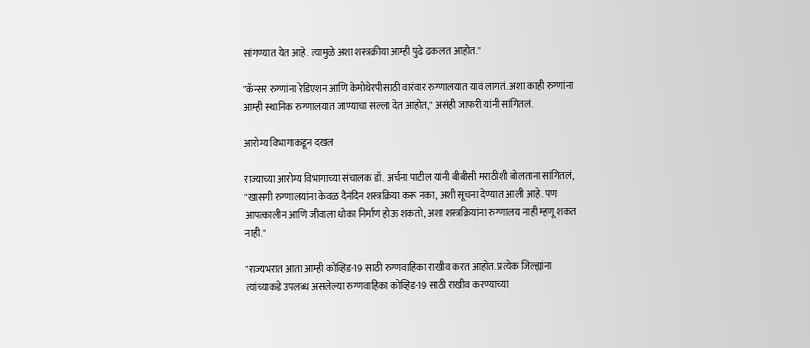सांगण्यात येत आहे. त्यामुळे अशा शस्त्रक्रीया आम्ही पुढे ढकलत आहोत."

"कॅन्सर रुग्णांना रेडिएशन आणि केमोथेरपीसाठी वारंवार रुग्णालयात यावं लागतं. अशा काही रुग्णांना आम्ही स्थानिक रुग्णालयात जाण्याचा सल्ला देत आहोत," असंही जाफरी यांनी सांगितलं.

आरोग्य विभागाकडून दखल

राज्याच्या आरोग्य विभागाच्या संचालक डॉ. अर्चना पाटील यांनी बीबीसी मराठीशी बोलताना सांगितलं, "खासगी रुग्णालयांना केवळ दैनंदिन शस्त्रक्रिया करू नका, अशी सूचना देण्यात आली आहे. पण आपत्कालीन आणि जीवाला धोका निर्माण होऊ शकतो, अशा शस्त्रक्रियांना रुग्णालय नाही म्हणू शकत नाही."

"राज्यभरात आता आम्ही कोव्हिड-19 साठी रुग्णवाहिका राखीव करत आहोत. प्रत्येक जिल्ह्यांना त्यांच्याकडे उपलब्ध असलेल्या रुग्णवाहिका कोव्हिड-19 साठी राखीव करण्याच्या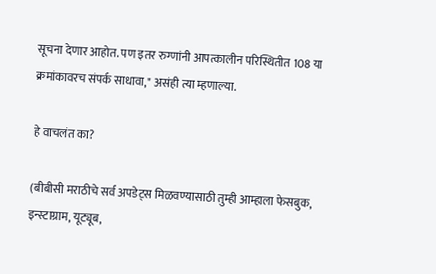सूचना देणार आहोत. पण इतर रुग्णांनी आपत्कालीन परिस्थितीत 108 या क्रमांकावरच संपर्क साधावा," असंही त्या म्हणाल्या.

हे वाचलंत का?

(बीबीसी मराठीचे सर्व अपडेट्स मिळवण्यासाठी तुम्ही आम्हाला फेसबुक, इन्स्टाग्राम, यूट्यूब,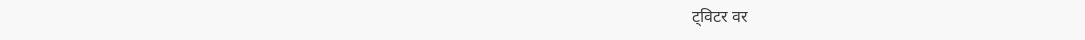ट्विटर वर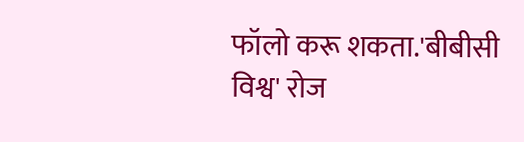फॉलो करू शकता.'बीबीसी विश्व' रोज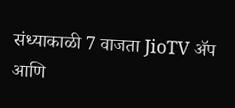संध्याकाळी 7 वाजता JioTV ॲप आणि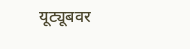यूट्यूबवर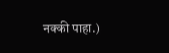नक्की पाहा.)